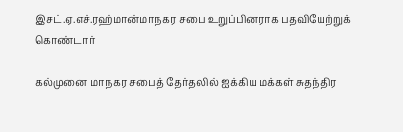இசட்.ஏ.எச்.ரஹ்மான்மாநகர சபை உறுப்பினராக பதவியேற்றுக் கொண்டார்

கல்முனை மாநகர சபைத் தேர்தலில் ஐக்கிய மக்கள் சுதந்திர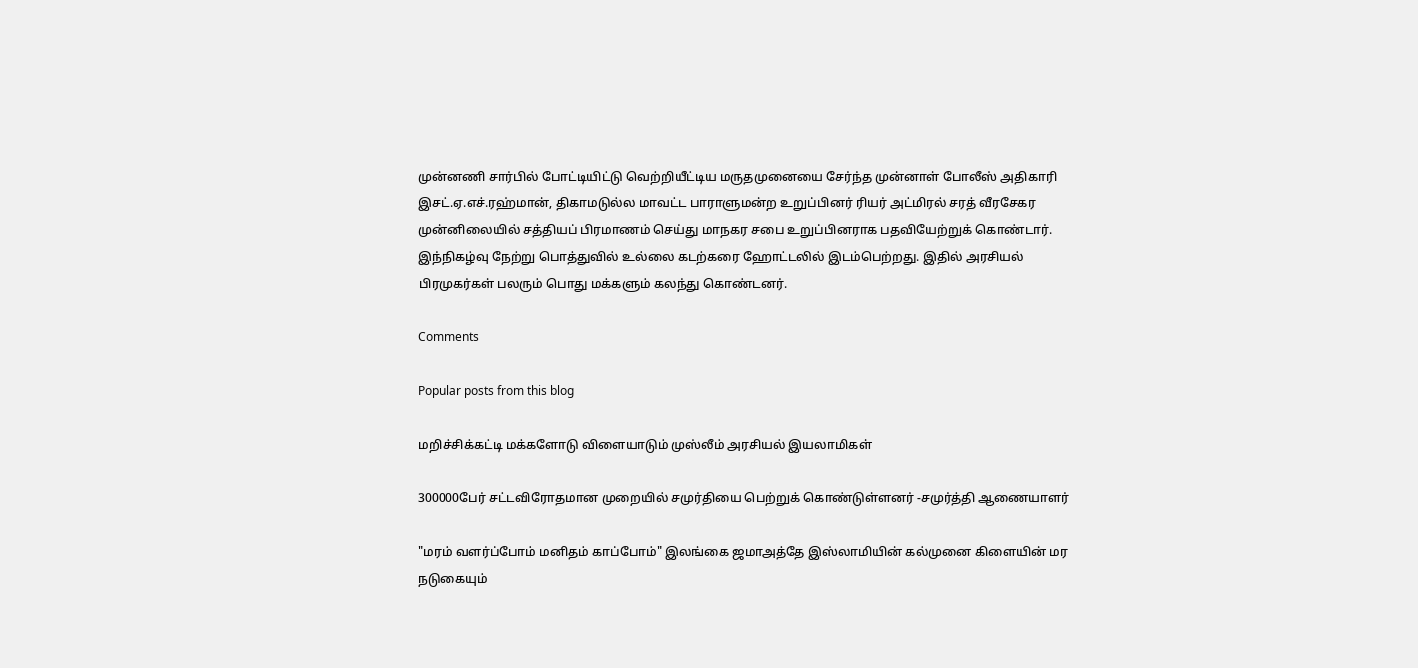முன்னணி சார்பில் போட்டியிட்டு வெற்றியீட்டிய மருதமுனையை சேர்ந்த முன்னாள் போலீஸ் அதிகாரி இசட்.ஏ.எச்.ரஹ்மான், திகாமடுல்ல மாவட்ட பாராளுமன்ற உறுப்பினர் ரியர் அட்மிரல் சரத் வீரசேகர முன்னிலையில் சத்தியப் பிரமாணம் செய்து மாநகர சபை உறுப்பினராக பதவியேற்றுக் கொண்டார். இந்நிகழ்வு நேற்று பொத்துவில் உல்லை கடற்கரை ஹோட்டலில் இடம்பெற்றது. இதில் அரசியல் பிரமுகர்கள் பலரும் பொது மக்களும் கலந்து கொண்டனர்.

Comments

Popular posts from this blog

மறிச்சிக்கட்டி மக்களோடு விளையாடும் முஸ்லீம் அரசியல் இயலாமிகள்

300000பேர் சட்டவிரோதமான முறையில் சமுர்தியை பெற்றுக் கொண்டுள்ளனர் -சமுர்த்தி ஆணையாளர்

"மரம் வளர்ப்போம் மனிதம் காப்போம்" இலங்கை ஜமாஅத்தே இஸ்லாமியின் கல்முனை கிளையின் மர நடுகையும்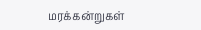மரக்கன்றுகள்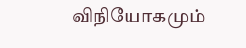விநியோகமும்